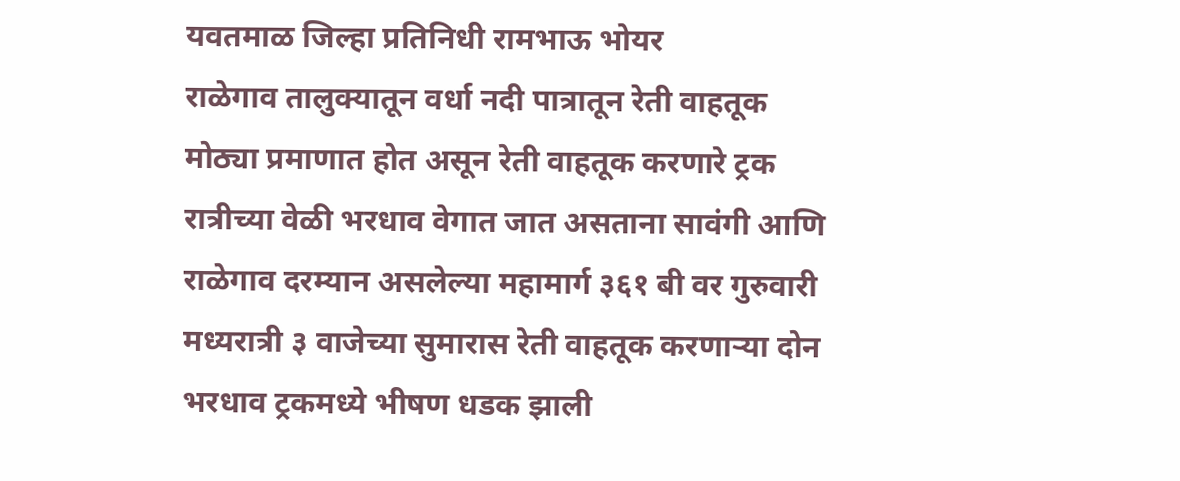यवतमाळ जिल्हा प्रतिनिधी रामभाऊ भोयर
राळेगाव तालुक्यातून वर्धा नदी पात्रातून रेती वाहतूक मोठ्या प्रमाणात होत असून रेती वाहतूक करणारे ट्रक रात्रीच्या वेळी भरधाव वेगात जात असताना सावंगी आणि राळेगाव दरम्यान असलेल्या महामार्ग ३६१ बी वर गुरुवारी मध्यरात्री ३ वाजेच्या सुमारास रेती वाहतूक करणाऱ्या दोन भरधाव ट्रकमध्ये भीषण धडक झाली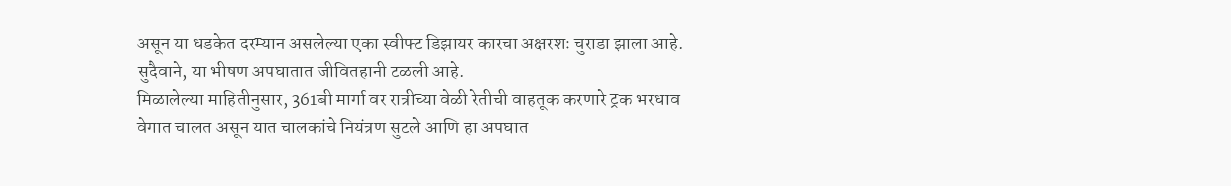असून या धडकेत दरम्यान असलेल्या एका स्वीफ्ट डिझायर कारचा अक्षरशः चुराडा झाला आहे. सुदैवाने, या भीषण अपघातात जीवितहानी टळली आहे.
मिळालेल्या माहितीनुसार, 361बी मार्गा वर रात्रीच्या वेळी रेतीची वाहतूक करणारे ट्रक भरधाव वेगात चालत असून यात चालकांचे नियंत्रण सुटले आणि हा अपघात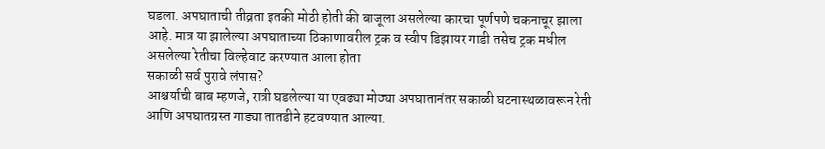घडला. अपघाताची तीव्रता इतकी मोठी होती की बाजूला असलेल्या कारचा पूर्णपणे चकनाचूर झाला आहे. मात्र या झालेल्या अपघाताच्या ठिकाणावरील ट्रक व स्वीप डिझायर गाडी तसेच ट्रक मधील असलेल्या रेतीचा विल्हेवाट करण्यात आला होता
सकाळी सर्व पुरावे लंपास?
आश्चर्याची बाब म्हणजे, रात्री घडलेल्या या एवढ्या मोठ्या अपघातानंतर सकाळी घटनास्थळावरून रेती आणि अपघातग्रस्त गाड्या तातडीने हटवण्यात आल्या.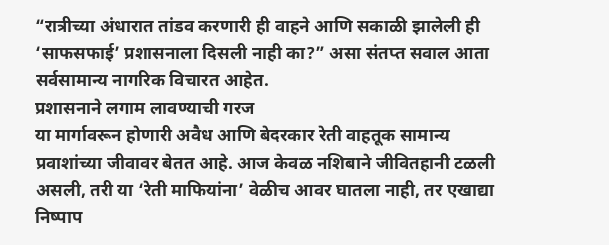“रात्रीच्या अंधारात तांडव करणारी ही वाहने आणि सकाळी झालेली ही ‘साफसफाई’ प्रशासनाला दिसली नाही का?” असा संतप्त सवाल आता सर्वसामान्य नागरिक विचारत आहेत.
प्रशासनाने लगाम लावण्याची गरज
या मार्गावरून होणारी अवैध आणि बेदरकार रेती वाहतूक सामान्य प्रवाशांच्या जीवावर बेतत आहे. आज केवळ नशिबाने जीवितहानी टळली असली, तरी या ‘रेती माफियांना’ वेळीच आवर घातला नाही, तर एखाद्या निष्पाप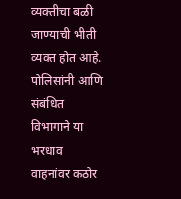व्यक्तीचा बळी जाण्याची भीती व्यक्त होत आहे. पोलिसांनी आणि संबंधित विभागाने या भरधाव वाहनांवर कठोर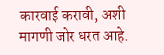कारवाई करावी, अशी मागणी जोर धरत आहे.